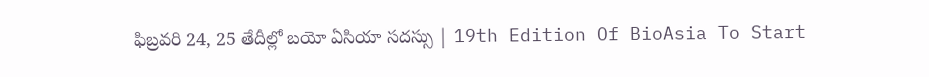ఫిబ్రవరి 24, 25 తేదీల్లో బయో ఏసియా సదస్సు | 19th Edition Of BioAsia To Start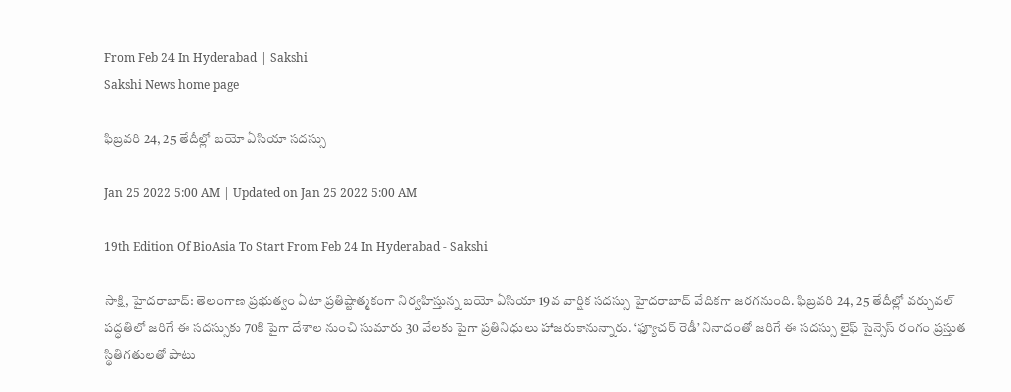From Feb 24 In Hyderabad | Sakshi
Sakshi News home page

ఫిబ్రవరి 24, 25 తేదీల్లో బయో ఏసియా సదస్సు

Jan 25 2022 5:00 AM | Updated on Jan 25 2022 5:00 AM

19th Edition Of BioAsia To Start From Feb 24 In Hyderabad - Sakshi

సాక్షి, హైదరాబాద్‌: తెలంగాణ ప్రభుత్వం ఏటా ప్రతిష్టాత్మకంగా నిర్వహిస్తున్న బయో ఏసియా 19వ వార్షిక సదస్సు హైదరాబాద్‌ వేదికగా జరగనుంది. ఫిబ్రవరి 24, 25 తేదీల్లో వర్చువల్‌ పద్ధతిలో జరిగే ఈ సదస్సుకు 70కి పైగా దేశాల నుంచి సుమారు 30 వేలకు పైగా ప్రతినిధులు హాజరుకానున్నారు. ‘ఫ్యూచర్‌ రెడీ’ నినాదంతో జరిగే ఈ సదస్సు లైఫ్‌ సైన్సెస్‌ రంగం ప్రస్తుత స్థితిగతులతో పాటు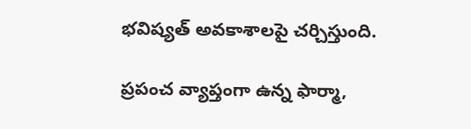భవిష్యత్‌ అవకాశాలపై చర్చిస్తుంది.

ప్రపంచ వ్యాప్తంగా ఉన్న ఫార్మా,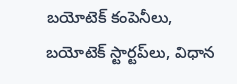బయోటెక్‌ కంపెనీలు, బయోటెక్‌ స్టార్టప్‌లు, విధాన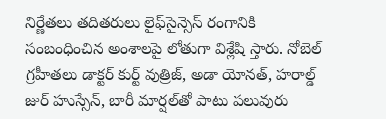నిర్ణేతలు తదితరులు లైఫ్‌సైన్సెస్‌ రంగానికి సంబంధించిన అంశాలపై లోతుగా విశ్లేషి స్తారు. నోబెల్‌ గ్రహీతలు డాక్టర్‌ కుర్ట్‌ వుత్రిజ్, అడా యోనత్, హరాల్డ్‌ జుర్‌ హుస్సేన్, బారీ మార్షల్‌తో పాటు పలువురు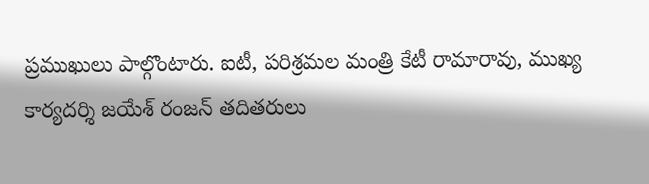ప్రముఖులు పాల్గొంటారు. ఐటీ, పరిశ్రమల మంత్రి కేటీ రామారావు, ముఖ్య కార్యదర్శి జయేశ్‌ రంజన్‌ తదితరులు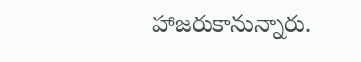హాజరుకానున్నారు.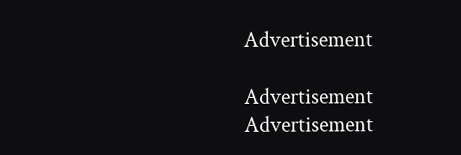Advertisement

Advertisement
Advertisement